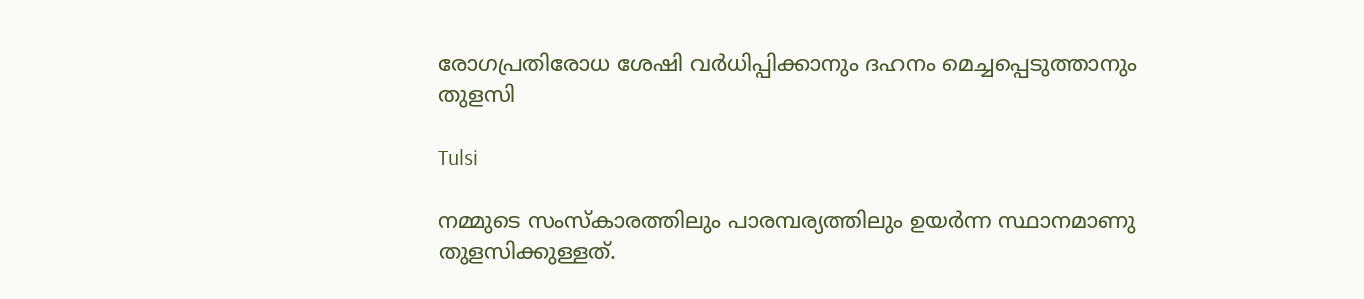രോഗപ്രതിരോധ ശേഷി വർധിപ്പിക്കാനും ദഹനം മെച്ചപ്പെടുത്താനും തുളസി

Tulsi

നമ്മുടെ സംസ്‌കാരത്തിലും പാരമ്പര്യത്തിലും ഉയർന്ന സ്ഥാനമാണു തുളസിക്കുള്ളത്.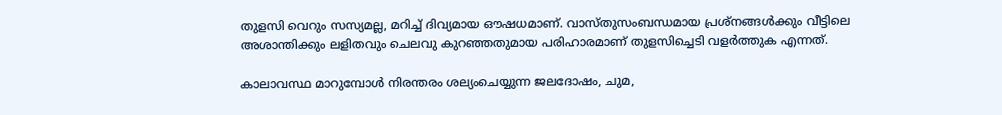തുളസി വെറും സസ്യമല്ല, മറിച്ച് ദിവ്യമായ ഔഷധമാണ്. വാസ്തുസംബന്ധമായ പ്രശ്നങ്ങൾക്കും വീട്ടിലെ അശാന്തിക്കും ലളിതവും ചെലവു കുറഞ്ഞതുമായ പരിഹാരമാണ് തുളസിച്ചെടി വളർത്തുക എന്നത്.

കാലാവസ്ഥ മാറുമ്പോൾ നിരന്തരം ശല്യംചെയ്യുന്ന ജലദോഷം, ചുമ,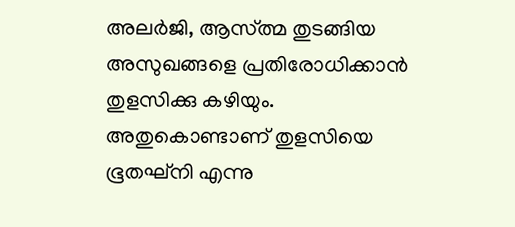അലർജി, ആസ്ത്മ തുടങ്ങിയ അസുഖങ്ങളെ പ്രതിരോധിക്കാൻ തുളസിക്കു കഴിയും. അതുകൊണ്ടാണ് തുളസിയെ ഭൂതഘ്നി എന്നു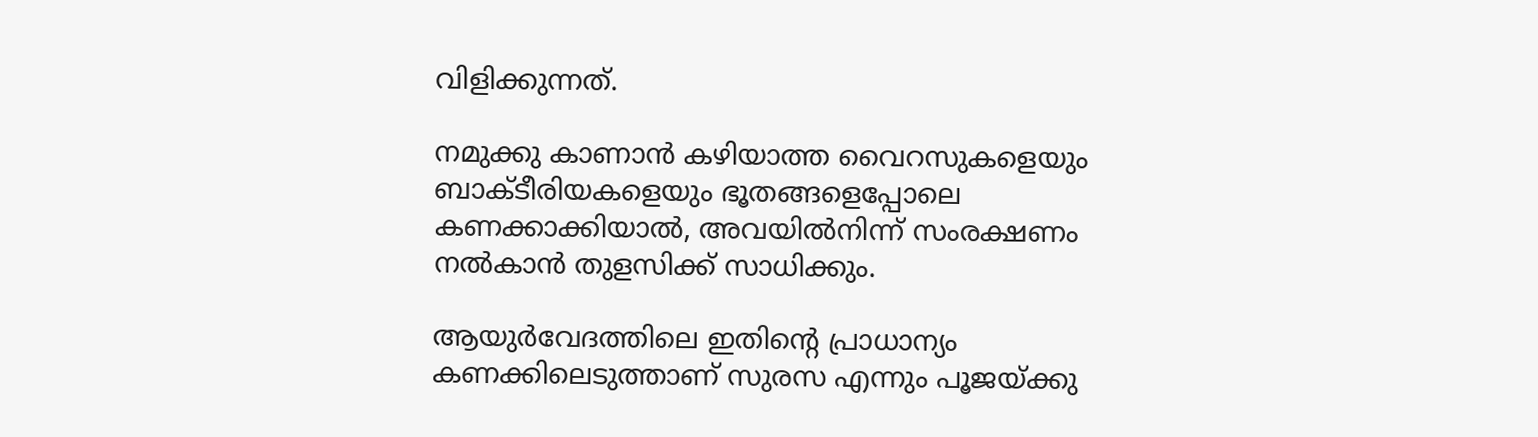വിളിക്കുന്നത്.

നമുക്കു കാണാൻ കഴിയാത്ത വൈറസുകളെയും ബാക്ടീരിയകളെയും ഭൂതങ്ങളെപ്പോലെ കണക്കാക്കിയാൽ, അവയിൽനിന്ന് സംരക്ഷണം നൽകാൻ തുളസിക്ക് സാധിക്കും.

ആയുർവേദത്തിലെ ഇതിന്‍റെ പ്രാധാന്യം കണക്കിലെടുത്താണ് സുരസ എന്നും പൂജയ്ക്കു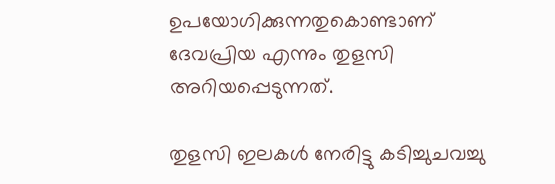ഉപയോഗിക്കുന്നതുകൊണ്ടാണ് ദേവപ്രിയ എന്നും തുളസി അറിയപ്പെടുന്നത്.

തുളസി ഇലകൾ നേരിട്ടു കടിച്ചുചവച്ചു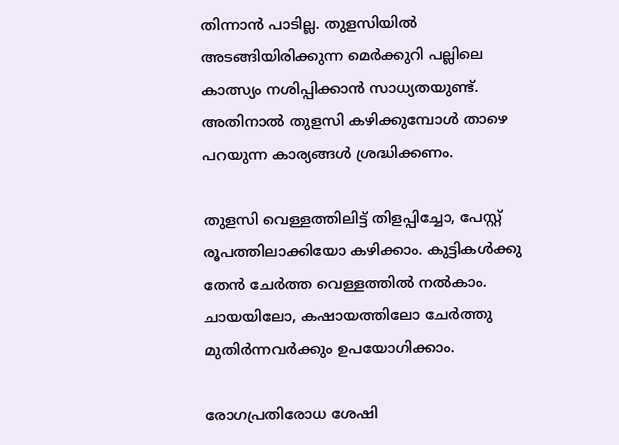തിന്നാൻ പാടില്ല. തുളസിയിൽ അടങ്ങിയിരിക്കുന്ന മെർക്കുറി പല്ലിലെ കാത്സ്യം നശിപ്പിക്കാൻ സാധ്യതയുണ്ട്. അതിനാൽ തുളസി കഴിക്കുമ്പോൾ താഴെ പറയുന്ന കാര്യങ്ങൾ ശ്രദ്ധിക്കണം.

തുളസി വെള്ളത്തിലിട്ട് തിളപ്പിച്ചോ, പേസ്റ്റ് രൂപത്തിലാക്കിയോ കഴിക്കാം. കുട്ടികൾക്കു തേൻ ചേർത്ത വെള്ളത്തിൽ നൽകാം. ചായയിലോ, കഷായത്തിലോ ചേർത്തു മുതിർന്നവർക്കും ഉപയോഗിക്കാം.

രോഗപ്രതിരോധ ശേഷി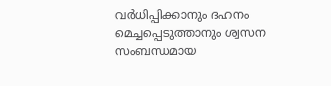വർധിപ്പിക്കാനും ദഹനം മെച്ചപ്പെടുത്താനും ശ്വസന സംബന്ധമായ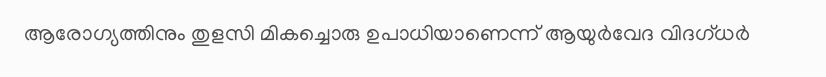ആരോഗ്യത്തിനും തുളസി മികച്ചൊരു ഉപാധിയാണെന്ന് ആയുർവേദ വിദഗ്ധർ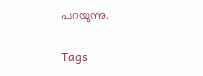പറയുന്നു.

Tags